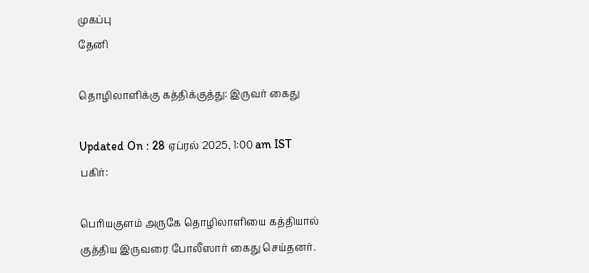முகப்பு
தேனி

தொழிலாளிக்கு கத்திக்குத்து: இருவர் கைது

Updated On : 28 ஏப்ரல் 2025, 1:00 am IST
பகிர்:

பெரியகுளம் அருகே தொழிலாளியை கத்தியால் குத்திய இருவரை போலீஸார் கைது செய்தனர்.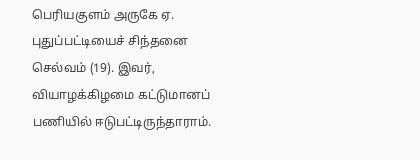பெரியகுளம் அருகே ஏ. புதுப்பட்டியைச் சிந்தனை செல்வம் (19). இவர், வியாழக்கிழமை கட்டுமானப் பணியில் ஈடுபட்டிருந்தாராம்.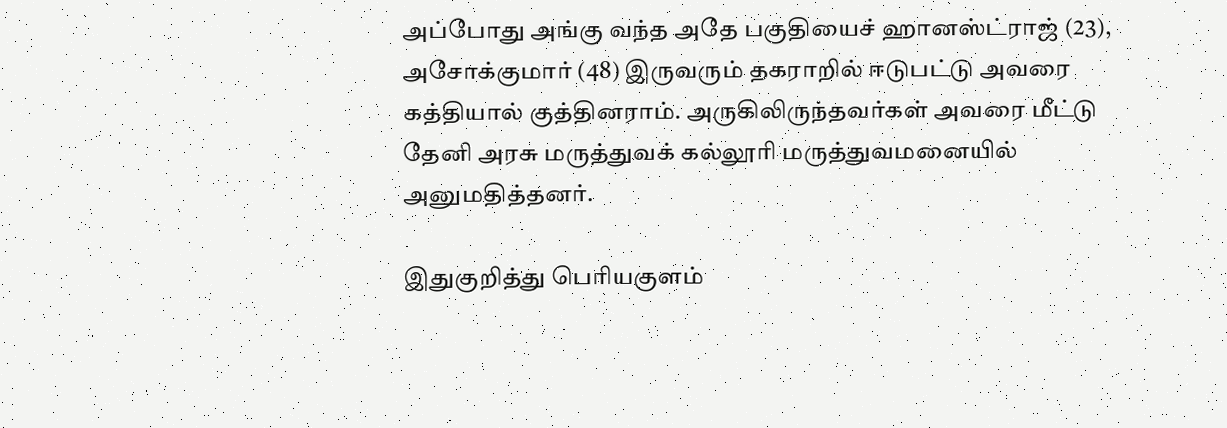அப்போது அங்கு வந்த அதே பகுதியைச் ஹானஸ்ட்ராஜ் (23), அசோக்குமார் (48) இருவரும் தகராறில் ஈடுபட்டு அவரை கத்தியால் குத்தினராம். அருகிலிருந்தவர்கள் அவரை மீட்டு தேனி அரசு மருத்துவக் கல்லூரி மருத்துவமனையில் அனுமதித்தனர்.

இதுகுறித்து பெரியகுளம்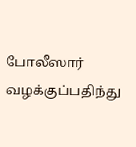போலீஸார் வழக்குப்பதிந்து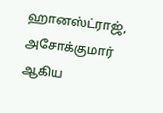ஹானஸ்ட்ராஜ், அசோக்குமார் ஆகிய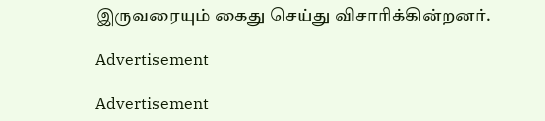இருவரையும் கைது செய்து விசாரிக்கின்றனர்.

Advertisement

Advertisement